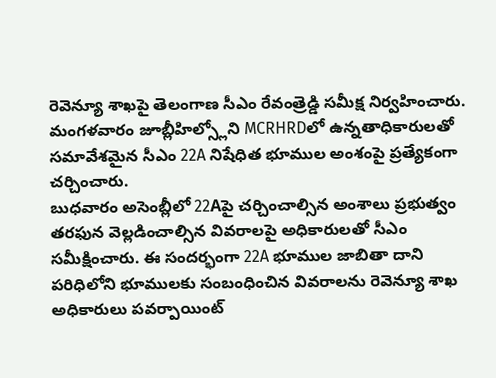రెవెన్యూ శాఖపై తెలంగాణ సీఎం రేవంత్రెడ్డి సమీక్ష నిర్వహించారు. మంగళవారం జూబ్లీహిల్స్లోని MCRHRDలో ఉన్నతాధికారులతో సమావేశమైన సీఎం 22A నిషేధిత భూముల అంశంపై ప్రత్యేకంగా చర్చించారు.
బుధవారం అసెంబ్లీలో 22Aపై చర్చించాల్సిన అంశాలు ప్రభుత్వం తరఫున వెల్లడించాల్సిన వివరాలపై అధికారులతో సీఎం సమీక్షించారు. ఈ సందర్భంగా 22A భూముల జాబితా దాని పరిధిలోని భూములకు సంబంధించిన వివరాలను రెవెన్యూ శాఖ అధికారులు పవర్పాయింట్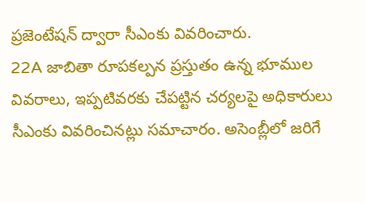ప్రజెంటేషన్ ద్వారా సీఎంకు వివరించారు.
22A జాబితా రూపకల్పన ప్రస్తుతం ఉన్న భూముల వివరాలు, ఇప్పటివరకు చేపట్టిన చర్యలపై అధికారులు సీఎంకు వివరించినట్లు సమాచారం. అసెంబ్లీలో జరిగే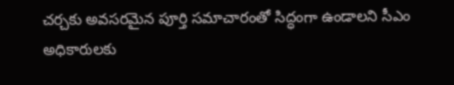చర్చకు అవసరమైన పూర్తి సమాచారంతో సిద్ధంగా ఉండాలని సీఎం అధికారులకు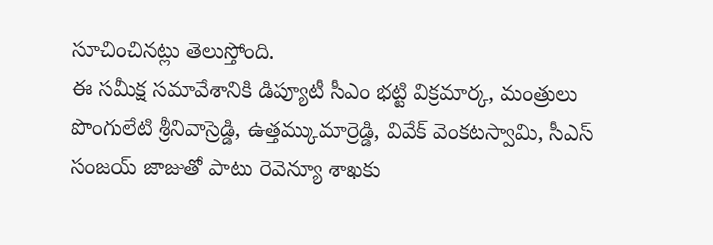సూచించినట్లు తెలుస్తోంది.
ఈ సమీక్ష సమావేశానికి డిప్యూటీ సీఎం భట్టి విక్రమార్క, మంత్రులు పొంగులేటి శ్రీనివాస్రెడ్డి, ఉత్తమ్కుమార్రెడ్డి, వివేక్ వెంకటస్వామి, సీఎస్ సంజయ్ జాజుతో పాటు రెవెన్యూ శాఖకు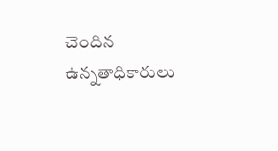చెందిన ఉన్నతాధికారులు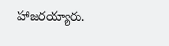హాజరయ్యారు.